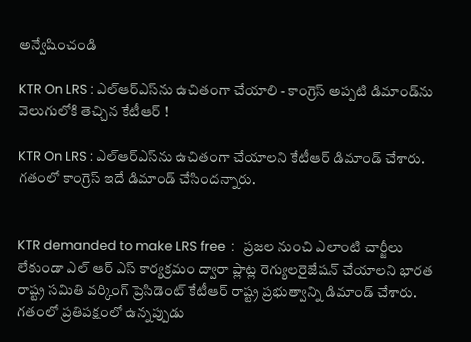అన్వేషించండి

KTR On LRS : ఎల్ఆర్‌ఎస్‌ను ఉచితంగా చేయాలి - కాంగ్రెస్ అప్పటి డిమాండ్‌ను వెలుగులోకి తెచ్చిన కేటీఆర్ !

KTR On LRS : ఎల్ఆర్‌ఎస్‌ను ఉచితంగా చేయాలని కేటీఆర్ డిమాండ్ చేశారు. గతంలో కాంగ్రెస్ ఇదే డిమాండ్ చేసిందన్నారు.


KTR demanded to make LRS free  :   ప్రజల నుంచి ఎలాంటి చార్జీలు లేకుండా ఎల్ ఆర్ ఎస్ కార్యక్రమం ద్వారా ప్లాట్ల రెగ్యులరైజేషన్ చేయాలని భారత రాష్ట్ర సమితి వర్కింగ్ ప్రెసిడెంట్ కేటీఆర్ రాష్ట్ర ప్రభుత్వాన్ని డిమాండ్ చేశారు. గతంలో ప్రతిపక్షంలో ఉన్నప్పుడు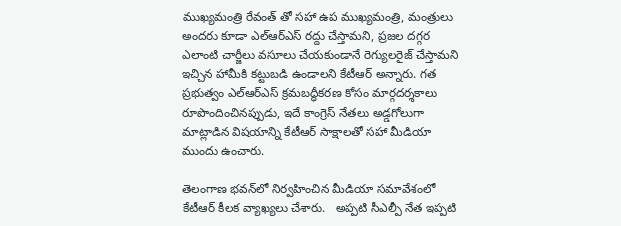ముఖ్యమంత్రి రేవంత్ తో సహా ఉప ముఖ్యమంత్రి, మంత్రులు అందరు కూడా ఎల్ఆర్ఎస్ రద్దు చేస్తామని, ప్రజల దగ్గర ఎలాంటి చార్జీలు వసూలు చేయకుండానే రెగ్యులరైజ్ చేస్తామని ఇచ్చిన హామీకి కట్టుబడి ఉండాలని కేటీఆర్ అన్నారు. గత ప్రభుత్వం ఎల్ఆర్ఎస్ క్రమబద్ధీకరణ కోసం మార్గదర్శకాలు రూపొందించినప్పుడు, ఇదే కాంగ్రెస్ నేతలు అడ్డగోలుగా మాట్లాడిన విషయాన్ని కేటీఆర్ సాక్షాలతో సహా మీడియా ముందు ఉంచారు.

తెలంగాణ భవన్‌లో నిర్వహించిన మీడియా సమావేశంలో కేటీఆర్ కీలక వ్యాఖ్యలు చేశారు.   అప్పటి సీఎల్పీ నేత ఇప్పటి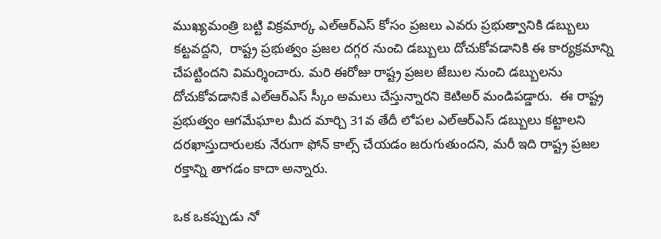ముఖ్యమంత్రి బట్టి విక్రమార్క ఎల్ఆర్ఎస్ కోసం ప్రజలు ఎవరు ప్రభుత్వానికి డబ్బులు కట్టవద్దని,  రాష్ట్ర ప్రభుత్వం ప్రజల దగ్గర నుంచి డబ్బులు దోచుకోవడానికి ఈ కార్యక్రమాన్ని చేపట్టిందని విమర్శించారు. మరి ఈరోజు రాష్ట్ర ప్రజల జేబుల నుంచి డబ్బులను దోచుకోవడానికే ఎల్ఆర్ఎస్ స్కీం అమలు చేస్తున్నారని కెటిఅర్ మండిపడ్డారు.  ఈ రాష్ట్ర ప్రభుత్వం ఆగమేఘాల మీద మార్చి 31వ తేదీ లోపల ఎల్ఆర్ఎస్ డబ్బులు కట్టాలని దరఖాస్తుదారులకు నేరుగా ఫోన్ కాల్స్ చేయడం జరుగుతుందని, మరీ ఇది రాష్ట్ర ప్రజల రక్తాన్ని తాగడం కాదా అన్నారు.

ఒక ఒకప్పుడు నో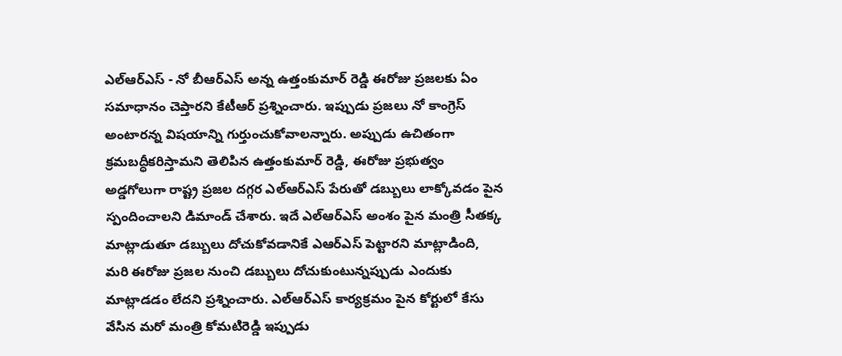ఎల్ఆర్ఎస్ - నో బీఆర్ఎస్ అన్న ఉత్తంకుమార్ రెడ్డి ఈరోజు ప్రజలకు ఏం సమాధానం చెప్తారని కేటీఆర్ ప్రశ్నించారు. ఇప్పుడు ప్రజలు నో కాంగ్రెస్ అంటారన్న విషయాన్ని గుర్తుంచుకోవాలన్నారు. అప్పుడు ఉచితంగా క్రమబద్ధీకరిస్తామని తెలిపిన ఉత్తంకుమార్ రెడ్డి, ఈరోజు ప్రభుత్వం అడ్డగోలుగా రాష్ట్ర ప్రజల దగ్గర ఎల్ఆర్ఎస్ పేరుతో డబ్బులు లాక్కోవడం పైన స్పందించాలని డిమాండ్ చేశారు. ఇదే ఎల్ఆర్ఎస్ అంశం పైన మంత్రి సీతక్క మాట్లాడుతూ డబ్బులు దోచుకోవడానికే ఎఆర్ఎస్ పెట్టారని మాట్లాడింది, మరి ఈరోజు ప్రజల నుంచి డబ్బులు దోచుకుంటున్నప్పుడు ఎందుకు మాట్లాడడం లేదని ప్రశ్నించారు. ఎల్ఆర్ఎస్ కార్యక్రమం పైన కోర్టులో కేసు వేసిన మరో మంత్రి కోమటిరెడ్డి ఇప్పుడు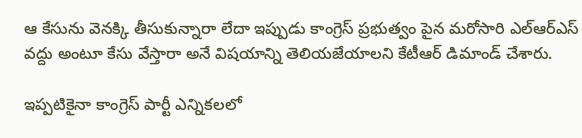ఆ కేసును వెనక్కి తీసుకున్నారా లేదా ఇప్పుడు కాంగ్రెస్ ప్రభుత్వం పైన మరోసారి ఎల్ఆర్ఎస్ వద్దు అంటూ కేసు వేస్తారా అనే విషయాన్ని తెలియజేయాలని కేటీఆర్ డిమాండ్ చేశారు.

ఇప్పటికైనా కాంగ్రెస్ పార్టీ ఎన్నికలలో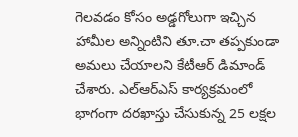గెలవడం కోసం అడ్డగోలుగా ఇచ్చిన హామీల అన్నింటిని తూ.చా తప్పకుండా అమలు చేయాలని కేటీఆర్ డిమాండ్ చేశారు. ఎల్ఆర్ఎస్ కార్యక్రమంలో భాగంగా దరఖాస్తు చేసుకున్న 25 లక్షల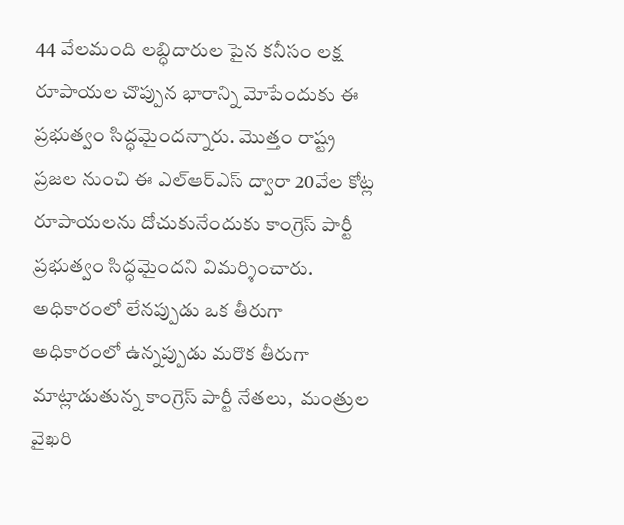44 వేలమంది లబ్ధిదారుల పైన కనీసం లక్ష రూపాయల చొప్పున భారాన్ని మోపేందుకు ఈ ప్రభుత్వం సిద్ధమైందన్నారు. మొత్తం రాష్ట్ర ప్రజల నుంచి ఈ ఎల్ఆర్ఎస్ ద్వారా 20వేల కోట్ల రూపాయలను దోచుకునేందుకు కాంగ్రెస్ పార్టీ ప్రభుత్వం సిద్ధమైందని విమర్శించారు. అధికారంలో లేనప్పుడు ఒక తీరుగా అధికారంలో ఉన్నప్పుడు మరొక తీరుగా  మాట్లాడుతున్న కాంగ్రెస్ పార్టీ నేతలు,  మంత్రుల వైఖరి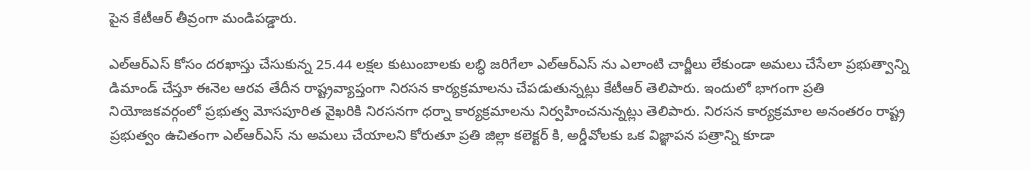పైన కేటీఆర్ తీవ్రంగా మండిపడ్డారు.

ఎల్ఆర్ఎస్ కోసం దరఖాస్తు చేసుకున్న 25.44 లక్షల కుటుంబాలకు లబ్ధి జరిగేలా ఎల్ఆర్ఎస్ ను ఎలాంటి చార్జీలు లేకుండా అమలు చేసేలా ప్రభుత్వాన్ని డిమాండ్ చేస్తూ ఈనెల ఆరవ తేదీన రాష్ట్రవ్యాప్తంగా నిరసన కార్యక్రమాలను చేపడుతున్నట్లు కేటీఆర్ తెలిపారు. ఇందులో భాగంగా ప్రతి నియోజకవర్గంలో ప్రభుత్వ మోసపూరిత వైఖరికి నిరసనగా ధర్నా కార్యక్రమాలను నిర్వహించనున్నట్లు తెలిపారు. నిరసన కార్యక్రమాల అనంతరం రాష్ట్ర ప్రభుత్వం ఉచితంగా ఎల్ఆర్ఎస్ ను అమలు చేయాలని కోరుతూ ప్రతి జిల్లా కలెక్టర్ కి, అర్డీవోలకు ఒక విజ్ఞాపన పత్రాన్ని కూడా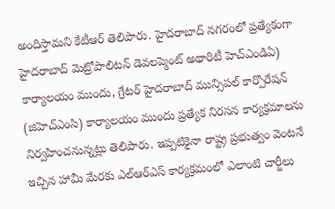అందిస్తామని కేటీఆర్ తెలిపారు. హైదరాబాద్ నగరంలో ప్రత్యేకంగా హైదరాబాద్ మెట్రోపాలిటన్ డెవలప్మెంట్ అథారిటీ హెచ్ఎండిఏ) కార్యాలయం ముందు, గ్రేటర్ హైదరాబాద్ మున్సిపల్ కార్పొరేషన్ (జిహెచ్ఎంసి) కార్యాలయం ముందు ప్రత్యేక నిరసన కార్యక్రమాలను నిర్వహించనున్నట్లు తెలిపారు. ఇప్పటికైనా రాష్ట్ర ప్రభుత్వం వెంటనే ఇచ్చిన హామీ మేరకు ఎల్ఆర్ఎస్ కార్యక్రమంలో ఎలాంటి చార్జీలు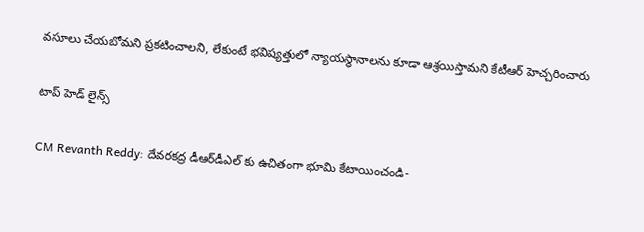వసూలు చేయబోమని ప్రకటించాలని, లేకుంటే భవిష్యత్తులో న్యాయస్థానాలను కూడా ఆశ్రయిస్తామని కేటీఆర్ హెచ్చరించారు

టాప్ హెడ్ లైన్స్

CM Revanth Reddy: దేవ‌ర‌క‌ద్ర డీఆర్‌డీఎల్ కు ఉచితంగా భూమి కేటాయించండి-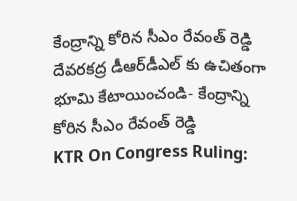కేంద్రాన్ని కోరిన సీఎం రేవంత్ రెడ్డి
దేవ‌ర‌క‌ద్ర డీఆర్‌డీఎల్ కు ఉచితంగా భూమి కేటాయించండి- కేంద్రాన్ని కోరిన సీఎం రేవంత్ రెడ్డి
KTR On Congress Ruling: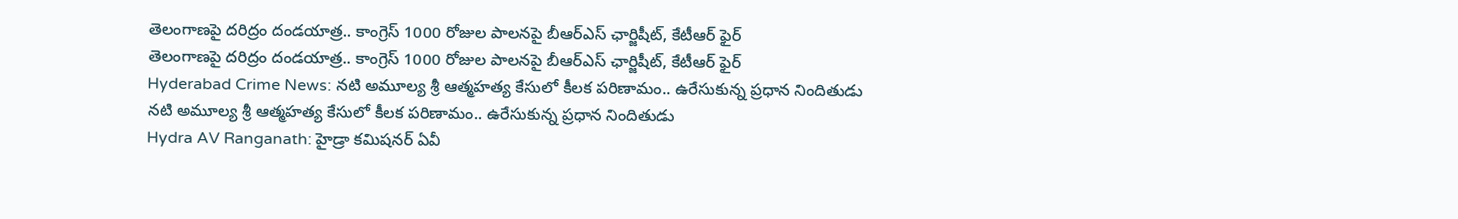తెలంగాణపై దరిద్రం దండయాత్ర.. కాంగ్రెస్ 1000 రోజుల పాలనపై బీఆర్ఎస్ ఛార్జిషీట్, కేటీఆర్ ఫైర్
తెలంగాణపై దరిద్రం దండయాత్ర.. కాంగ్రెస్ 1000 రోజుల పాలనపై బీఆర్ఎస్ ఛార్జిషీట్, కేటీఆర్ ఫైర్
Hyderabad Crime News: నటి అమూల్య శ్రీ ఆత్మహత్య కేసులో కీలక పరిణామం.. ఉరేసుకున్న ప్రధాన నిందితుడు
నటి అమూల్య శ్రీ ఆత్మహత్య కేసులో కీలక పరిణామం.. ఉరేసుకున్న ప్రధాన నిందితుడు
Hydra AV Ranganath: హైడ్రా కమిషనర్ ఏవీ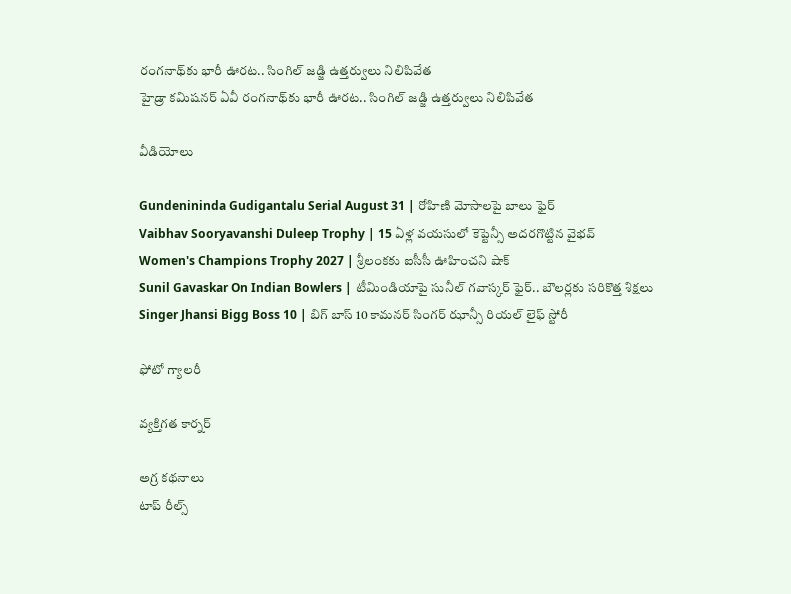రంగనాథ్‌కు భారీ ఊరట.. సింగిల్ జడ్జి ఉత్తర్వులు నిలిపివేత
హైడ్రా కమిషనర్ ఏవీ రంగనాథ్‌కు భారీ ఊరట.. సింగిల్ జడ్జి ఉత్తర్వులు నిలిపివేత

వీడియోలు

Gundenininda Gudigantalu Serial August 31 | రోహిణి మోసాలపై బాలు ఫైర్
Vaibhav Sooryavanshi Duleep Trophy | 15 ఏళ్ల వయసులో కెప్టెన్సీ అదరగొట్టిన వైభవ్
Women's Champions Trophy 2027 | శ్రీలంకకు ఐసీసీ ఊహించని షాక్
Sunil Gavaskar On Indian Bowlers | టీమిండియాపై సునీల్ గవాస్కర్ ఫైర్.. బౌలర్లకు సరికొత్త శిక్షలు
Singer Jhansi Bigg Boss 10 | బిగ్ బాస్ 10 కామనర్ సింగర్ ఝాన్సీ రియల్ లైఫ్ స్టోరీ

ఫోటో గ్యాలరీ

వ్యక్తిగత కార్నర్

అగ్ర కథనాలు
టాప్ రీల్స్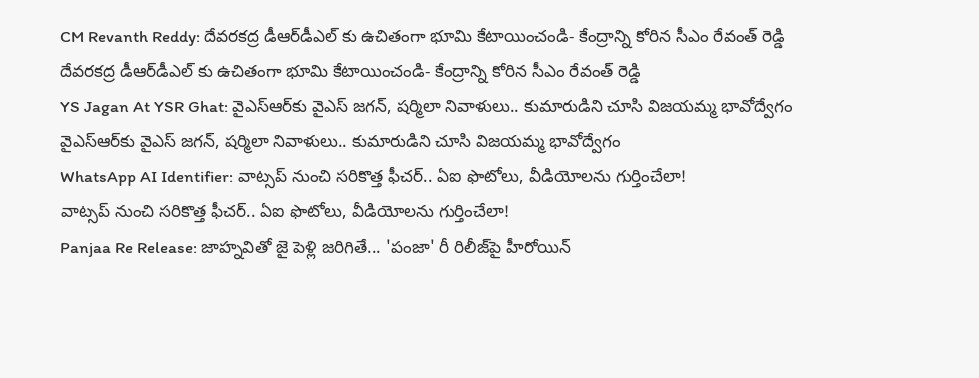CM Revanth Reddy: దేవ‌ర‌క‌ద్ర డీఆర్‌డీఎల్ కు ఉచితంగా భూమి కేటాయించండి- కేంద్రాన్ని కోరిన సీఎం రేవంత్ రెడ్డి
దేవ‌ర‌క‌ద్ర డీఆర్‌డీఎల్ కు ఉచితంగా భూమి కేటాయించండి- కేంద్రాన్ని కోరిన సీఎం రేవంత్ రెడ్డి
YS Jagan At YSR Ghat: వైఎస్ఆర్‌కు వైఎస్ జగన్, షర్మిలా నివాళులు.. కుమారుడిని చూసి విజయమ్మ భావోద్వేగం
వైఎస్ఆర్‌కు వైఎస్ జగన్, షర్మిలా నివాళులు.. కుమారుడిని చూసి విజయమ్మ భావోద్వేగం
WhatsApp AI Identifier: వాట్సప్ నుంచి సరికొత్త ఫీచర్.. ఏఐ ఫొటోలు, వీడియోలను గుర్తించేలా!
వాట్సప్ నుంచి సరికొత్త ఫీచర్.. ఏఐ ఫొటోలు, వీడియోలను గుర్తించేలా!
Panjaa Re Release: జాహ్నవితో జై పెళ్లి జరిగితే... 'పంజా' రీ రిలీజ్‌పై హీరోయిన్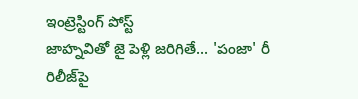ఇంట్రెస్టింగ్ పోస్ట్
జాహ్నవితో జై పెళ్లి జరిగితే... 'పంజా' రీ రిలీజ్‌పై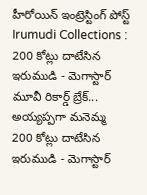హీరోయిన్ ఇంట్రెస్టింగ్ పోస్ట్
Irumudi Collections : 200 కోట్లు దాటేసిన ఇరుముడి - మెగాస్టార్ మూవీ రికార్డ్ బ్రేక్... అయ్యప్పగా మనెమ్మ
200 కోట్లు దాటేసిన ఇరుముడి - మెగాస్టార్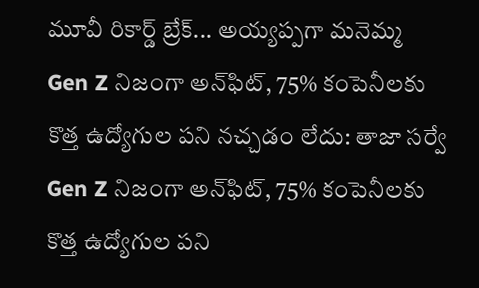మూవీ రికార్డ్ బ్రేక్... అయ్యప్పగా మనెమ్మ
Gen Z నిజంగా అన్‌ఫిట్‌, 75% కంపెనీలకు కొత్త ఉద్యోగుల పని నచ్చడం లేదు: తాజా సర్వే
Gen Z నిజంగా అన్‌ఫిట్‌, 75% కంపెనీలకు కొత్త ఉద్యోగుల పని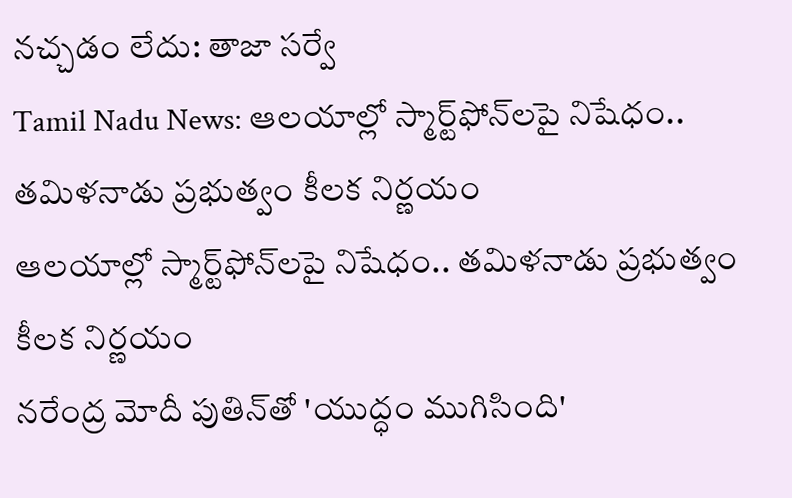నచ్చడం లేదు: తాజా సర్వే
Tamil Nadu News: ఆలయాల్లో స్మార్ట్‌ఫోన్‌లపై నిషేధం.. తమిళనాడు ప్రభుత్వం కీలక నిర్ణయం
ఆలయాల్లో స్మార్ట్‌ఫోన్‌లపై నిషేధం.. తమిళనాడు ప్రభుత్వం కీలక నిర్ణయం
నరేంద్ర మోదీ పుతిన్‌తో 'యుద్ధం ముగిసింది'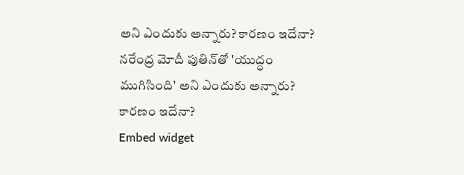అని ఎందుకు అన్నారు? కారణం ఇదేనా?
నరేంద్ర మోదీ పుతిన్‌తో 'యుద్ధం ముగిసింది' అని ఎందుకు అన్నారు? కారణం ఇదేనా?
Embed widget